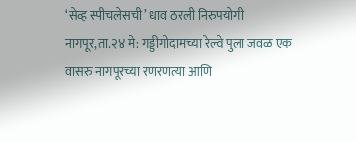‘सेव्ह स्पीचलेसची’ धाव ठरली निरुपयोगी
नागपूर,ता.२४ मे: गड्डीगोदामच्या रेल्वे पुला जवळ एक वासरु नागपूरच्या रणरणत्या आणि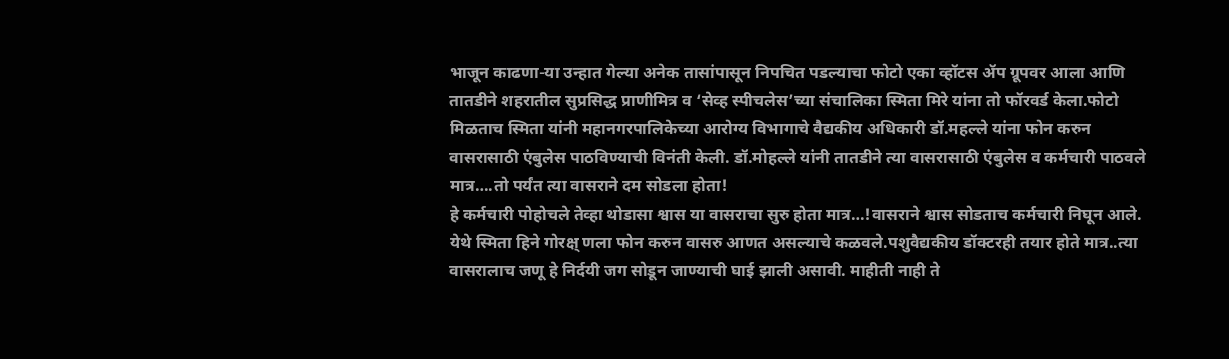भाजून काढणा-या उन्हात गेल्या अनेक तासांपासून निपचित पडल्याचा फोटो एका व्हॉटस ॲप ग्रूपवर आला आणि तातडीने शहरातील सुप्रसिद्ध प्राणीमित्र व ‘सेव्ह स्पीचलेस’च्या संचालिका स्मिता मिरे यांना तो फॉरवर्ड केला.फोटो मिळताच स्मिता यांनी महानगरपालिकेच्या आरोग्य विभागाचे वैद्यकीय अधिकारी डॉ.महल्ले यांना फोन करुन वासरासाठी एंबुलेस पाठविण्याची विनंती केली. डॉ.मोहल्ले यांनी तातडीने त्या वासरासाठी एंबुलेस व कर्मचारी पाठवले मात्र….तो पर्यंत त्या वासराने दम सोडला होता!
हे कर्मचारी पोहोचले तेव्हा थोडासा श्वास या वासराचा सुरु होता मात्र…!वासराने श्वास सोडताच कर्मचारी निघून आले. येथे स्मिता हिने गोरक्ष् णला फोन करुन वासरु आणत असल्याचे कळवले.पशुवैद्यकीय डॉक्टरही तयार होते मात्र..त्या वासरालाच जणू हे निर्दयी जग सोडून जाण्याची घाई झाली असावी. माहीती नाही ते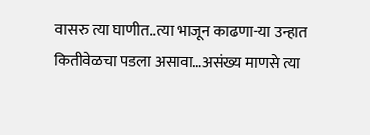वासरु त्या घाणीत..त्या भाजून काढणा-या उन्हात कितीवेळचा पडला असावा…असंख्य माणसे त्या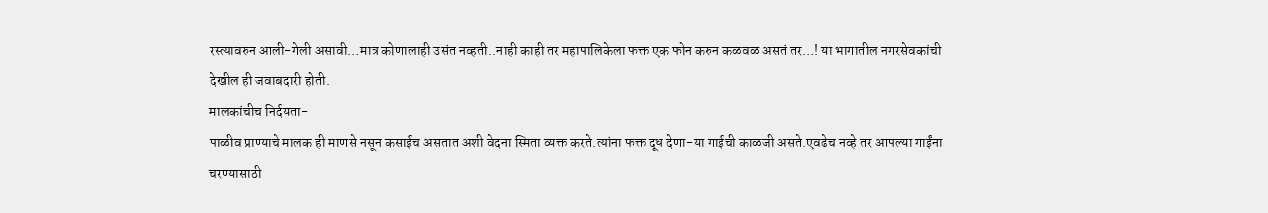रस्त्यावरुन आली-गेली असावी…मात्र कोणालाही उसंत नव्हती..नाही काही तर महापालिकेला फक्त एक फोन करुन कळवळ असतं तर…! या भागातील नगरसेवकांची देखील ही जवाबदारी होती.
मालकांचीच निर्दयता-
पाळीव प्राण्याचे मालक ही माणसे नसून कसाईच असतात अशी वेदना स्मिता व्यक्त करते.त्यांना फक्त दूध देणा-या गाईची काळजी असते.एवढेच नव्हे तर आपल्या गाईंना चरण्यासाठी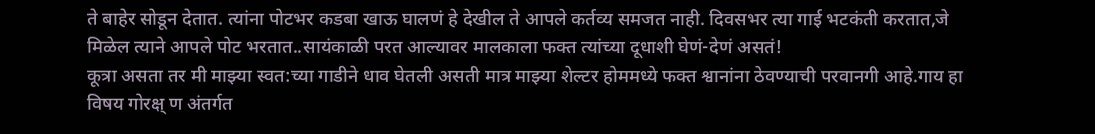ते बाहेर सोडून देतात. त्यांना पोटभर कडबा खाऊ घालणं हे देखील ते आपले कर्तव्य समजत नाही. दिवसभर त्या गाई भटकंती करतात,जे मिळेल त्याने आपले पोट भरतात..सायंकाळी परत आल्यावर मालकाला फक्त त्यांच्या दूधाशी घेणं-देणं असतं!
कूत्रा असता तर मी माझ्या स्वत:च्या गाडीने धाव घेतली असती मात्र माझ्या शेल्टर होममध्ये फक्त श्वानांना ठेवण्याची परवानगी आहे.गाय हा विषय गोरक्ष् ण अंतर्गत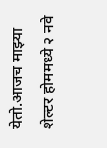येतो.आजच माझ्या शेल्टर होममध्ये २ नवे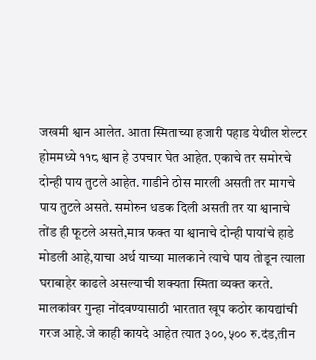जखमी श्वान आलेत. आता स्मिताच्या हजारी पहाड येथील शेल्टर होममध्ये ११८ श्वान हे उपचार घेत आहेत. एकाचे तर समोरचे दोन्ही पाय तुटले आहेत. गाडीने ठोस मारली असती तर मागचे पाय तुटले असते. समोरुन धडक दिली असती तर या श्वानाचे तोंड ही फूटले असते,मात्र फक्त या श्वानाचे दोन्ही पायांचे हाडे मोडली आहे,याचा अर्थ याच्या मालकाने त्याचे पाय तोडून त्याला घराबाहेर काढले असल्याची शक्यता स्मिता व्यक्त करते.
मालकांवर गुन्हा नोंदवण्यासाठी भारतात खूप कठोर कायद्यांची गरज आहे.जे काही कायदे आहेत त्यात ३००,५०० रु.दंड,तीन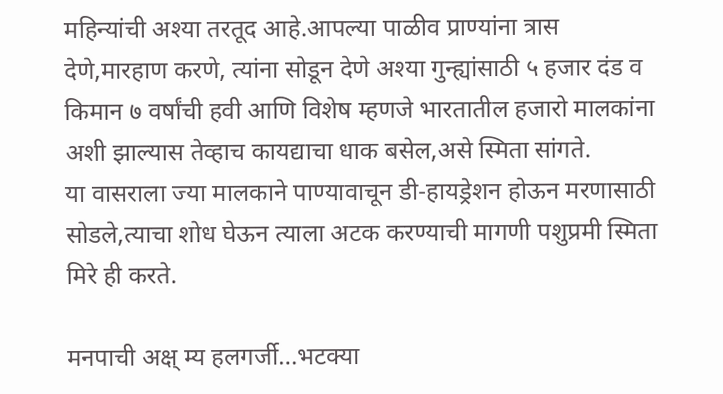महिन्यांची अश्या तरतूद आहे.आपल्या पाळीव प्राण्यांना त्रास देणे,मारहाण करणे, त्यांना सोडून देणे अश्या गुन्ह्यांसाठी ५ हजार दंड व किमान ७ वर्षांची हवी आणि विशेष म्हणजे भारतातील हजारो मालकांना अशी झाल्यास तेव्हाच कायद्याचा धाक बसेल,असे स्मिता सांगते.
या वासराला ज्या मालकाने पाण्यावाचून डी-हायड्रेशन होऊन मरणासाठी सोडले,त्याचा शोध घेऊन त्याला अटक करण्याची मागणी पशुप्रमी स्मिता मिरे ही करते.

मनपाची अक्ष् म्य हलगर्जी…भटक्या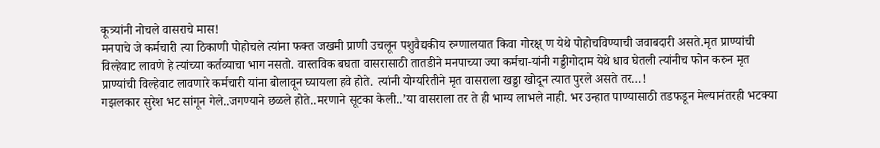कूत्र्यांनी नोचले वासराचे मास!
मनपाचे जे कर्मचारी त्या ठिकाणी पोहोचले त्यांना फक्त जखमी प्राणी उचलून पशुवैद्यकीय रुग्णालयात किवा गोरक्ष् ण येथे पोहोचविण्याची जवाबदारी असते.मृत प्राण्यांची विल्हेवाट लावणे हे त्यांच्या कर्तव्याचा भाग नसतो. वास्तविक बघता वासरासाठी तातडीने मनपाच्या ज्या कर्मचा-यांनी गड्डीगोदाम येथे धाव घेतली त्यांनीच फोन करुन मृत प्राण्यांची विल्हेवाट लावणारे कर्मचारी यांना बोलावून घ्यायला हवे होते. त्यांनी योग्यरितीने मृत वासराला खड्डा खोदून त्यात पुरले असते तर…!
गझलकार सुरेश भट सांगून गेले..जगण्याने छळले होते..मरणाने सूटका केली..’या वासराला तर ते ही भाग्य लाभले नाही. भर उन्हात पाण्यासाठी तडफडून मेल्यानंतरही भटक्या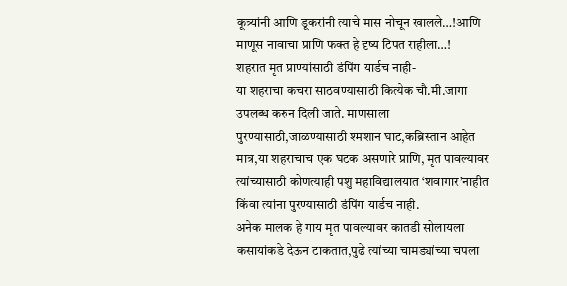कूत्र्यांनी आणि डूकरांनी त्याचे मास नोचून खालले…!आणि माणूस नावाचा प्राणि फक्त हे दृष्य टिपत राहीला…!
शहरात मृत प्राण्यांसाठी डंपिंग यार्डच नाही-
या शहराचा कचरा साठवण्यासाठी कित्येक चौ.मी.जागा उपलब्ध करुन दिली जाते. माणसाला पुरण्यासाठी,जाळण्यासाठी श्मशान घाट,कब्रिस्तान आहेत मात्र,या शहराचाच एक घटक असणारे प्राणि, मृत पावल्यावर त्यांच्यासाठी कोणत्याही पशु महाविद्यालयात ‘शवागार’नाहीत किंवा त्यांना पुरण्यासाठी डंपिंग यार्डच नाही.
अनेक मालक हे गाय मृत पावल्यावर कातडी सोलायला कसायांकडे देऊन टाकतात,पुढे त्यांच्या चामड्यांच्या चपला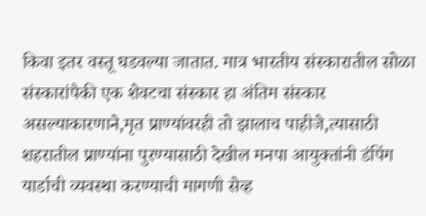किवा इतर वस्तू घडवल्या जातात. मात्र भारतीय संस्कारातील सोळा संस्कारांपैकी एक शेवटचा संस्कार हा अंतिम संस्कार असल्याकारणाने,मृत प्राण्यांवरही तो झालाच पाहीजे,त्यासाठी शहरातील प्राण्यांना पुरण्यासाठी देखील मनपा आयुक्तांनी डंपिंग यार्डाची व्यवस्था करण्याची मागणी सेव्ह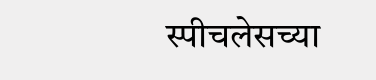स्पीचलेसच्या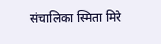संचालिका स्मिता मिरे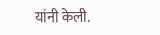यांनी केली.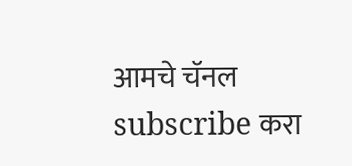आमचे चॅनल subscribe करा